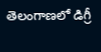తెలంగాణలో డిగ్రీ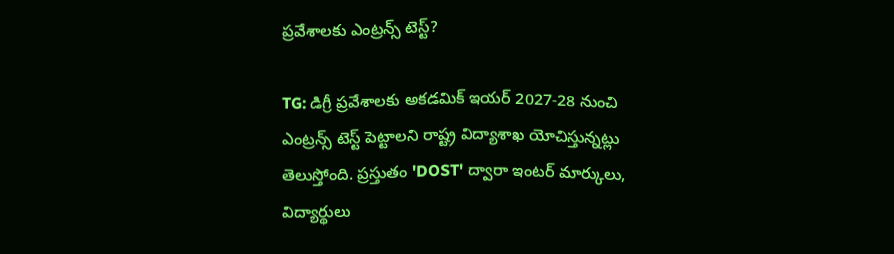ప్రవేశాలకు ఎంట్రన్స్ టెస్ట్?

TG: డిగ్రీ ప్రవేశాలకు అకడమిక్ ఇయర్ 2027-28 నుంచి ఎంట్రన్స్ టెస్ట్ పెట్టాలని రాష్ట్ర విద్యాశాఖ యోచిస్తున్నట్లు తెలుస్తోంది. ప్రస్తుతం 'DOST' ద్వారా ఇంటర్ మార్కులు, విద్యార్థులు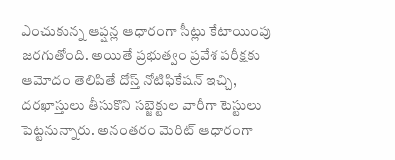ఎంచుకున్న ఆప్షన్ల ఆధారంగా సీట్లు కేటాయింపు జరగుతోంది. అయితే ప్రభుత్వం ప్రవేశ పరీక్షకు ఆమోదం తెలిపితే దోస్త్‌ నోటిఫికేషన్ ఇచ్చి, దరఖాస్తులు తీసుకొని సబ్జెక్టుల వారీగా టెస్టులు పెట్టనున్నారు. అనంతరం మెరిట్ ఆధారంగా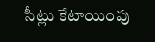సీట్లు కేటాయింపు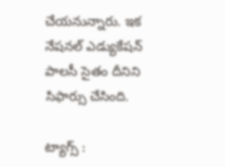చేయనున్నారు. ఇక నేషనల్ ఎడ్యుకేషన్ పాలసీ సైతం దీనిని సిఫార్సు చేసింది.

ట్యాగ్స్ :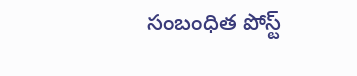సంబంధిత పోస్ట్